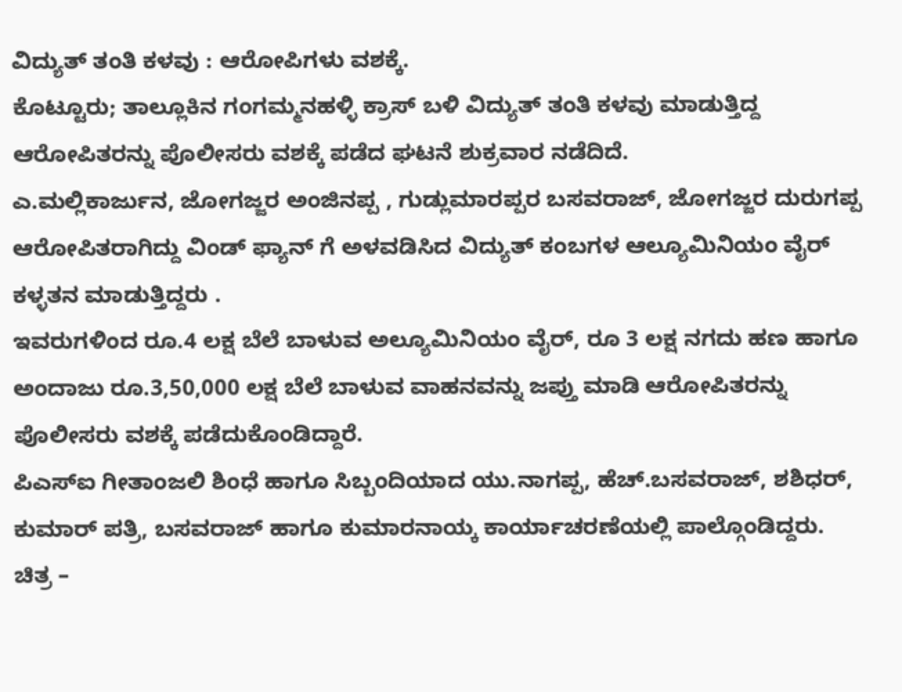ವಿದ್ಯುತ್ ತಂತಿ ಕಳವು : ಆರೋಪಿಗಳು ವಶಕ್ಕೆ.
ಕೊಟ್ಟೂರು; ತಾಲ್ಲೂಕಿನ ಗಂಗಮ್ಮನಹಳ್ಳಿ ಕ್ರಾಸ್ ಬಳಿ ವಿದ್ಯುತ್ ತಂತಿ ಕಳವು ಮಾಡುತ್ತಿದ್ದ ಆರೋಪಿತರನ್ನು ಪೊಲೀಸರು ವಶಕ್ಕೆ ಪಡೆದ ಘಟನೆ ಶುಕ್ರವಾರ ನಡೆದಿದೆ.
ಎ.ಮಲ್ಲಿಕಾರ್ಜುನ, ಜೋಗಜ್ಜರ ಅಂಜಿನಪ್ಪ , ಗುಡ್ಲುಮಾರಪ್ಪರ ಬಸವರಾಜ್, ಜೋಗಜ್ಜರ ದುರುಗಪ್ಪ ಆರೋಪಿತರಾಗಿದ್ದು ವಿಂಡ್ ಫ್ಯಾನ್ ಗೆ ಅಳವಡಿಸಿದ ವಿದ್ಯುತ್ ಕಂಬಗಳ ಆಲ್ಯೂಮಿನಿಯಂ ವೈರ್ ಕಳ್ಳತನ ಮಾಡುತ್ತಿದ್ದರು .
ಇವರುಗಳಿಂದ ರೂ.4 ಲಕ್ಷ ಬೆಲೆ ಬಾಳುವ ಅಲ್ಯೂಮಿನಿಯಂ ವೈರ್, ರೂ 3 ಲಕ್ಷ ನಗದು ಹಣ ಹಾಗೂ ಅಂದಾಜು ರೂ.3,50,000 ಲಕ್ಷ ಬೆಲೆ ಬಾಳುವ ವಾಹನವನ್ನು ಜಪ್ತು ಮಾಡಿ ಆರೋಪಿತರನ್ನು ಪೊಲೀಸರು ವಶಕ್ಕೆ ಪಡೆದುಕೊಂಡಿದ್ದಾರೆ.
ಪಿಎಸ್ಐ ಗೀತಾಂಜಲಿ ಶಿಂಧೆ ಹಾಗೂ ಸಿಬ್ಬಂದಿಯಾದ ಯು.ನಾಗಪ್ಪ, ಹೆಚ್.ಬಸವರಾಜ್, ಶಶಿಧರ್, ಕುಮಾರ್ ಪತ್ರಿ, ಬಸವರಾಜ್ ಹಾಗೂ ಕುಮಾರನಾಯ್ಕ ಕಾರ್ಯಾಚರಣೆಯಲ್ಲಿ ಪಾಲ್ಗೊಂಡಿದ್ದರು.
ಚಿತ್ರ –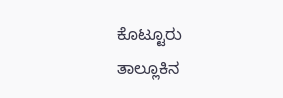ಕೊಟ್ಟೂರು ತಾಲ್ಲೂಕಿನ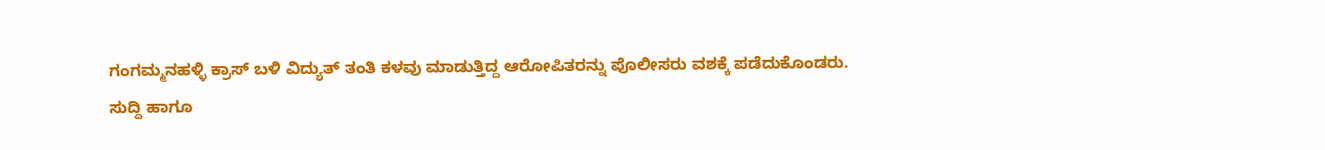ಗಂಗಮ್ಮನಹಳ್ಳಿ ಕ್ರಾಸ್ ಬಳಿ ವಿದ್ಯುತ್ ತಂತಿ ಕಳವು ಮಾಡುತ್ತಿದ್ದ ಆರೋಪಿತರನ್ನು ಪೊಲೀಸರು ವಶಕ್ಕೆ ಪಡೆದುಕೊಂಡರು.
ಸುದ್ದಿ ಹಾಗೂ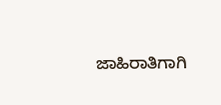ಜಾಹಿರಾತಿಗಾಗಿ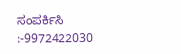ಸಂಪರ್ಕಿಸಿ :-9972422030